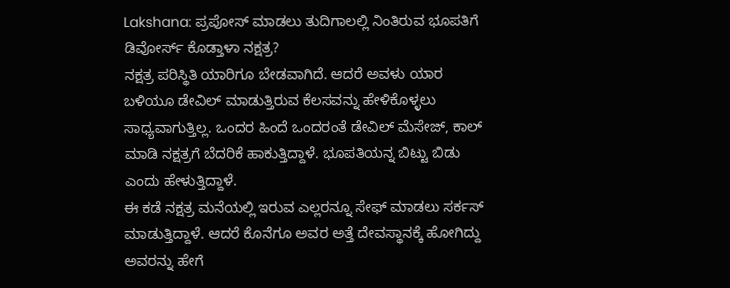Lakshana: ಪ್ರಪೋಸ್ ಮಾಡಲು ತುದಿಗಾಲಲ್ಲಿ ನಿಂತಿರುವ ಭೂಪತಿಗೆ ಡಿವೋರ್ಸ್ ಕೊಡ್ತಾಳಾ ನಕ್ಷತ್ರ?
ನಕ್ಷತ್ರ ಪರಿಸ್ಥಿತಿ ಯಾರಿಗೂ ಬೇಡವಾಗಿದೆ. ಆದರೆ ಅವಳು ಯಾರ ಬಳಿಯೂ ಡೇವಿಲ್ ಮಾಡುತ್ತಿರುವ ಕೆಲಸವನ್ನು ಹೇಳಿಕೊಳ್ಳಲು ಸಾಧ್ಯವಾಗುತ್ತಿಲ್ಲ. ಒಂದರ ಹಿಂದೆ ಒಂದರಂತೆ ಡೇವಿಲ್ ಮೆಸೇಜ್, ಕಾಲ್ ಮಾಡಿ ನಕ್ಷತ್ರಗೆ ಬೆದರಿಕೆ ಹಾಕುತ್ತಿದ್ದಾಳೆ. ಭೂಪತಿಯನ್ನ ಬಿಟ್ಟು ಬಿಡು ಎಂದು ಹೇಳುತ್ತಿದ್ದಾಳೆ.
ಈ ಕಡೆ ನಕ್ಷತ್ರ ಮನೆಯಲ್ಲಿ ಇರುವ ಎಲ್ಲರನ್ನೂ ಸೇಫ್ ಮಾಡಲು ಸರ್ಕಸ್ ಮಾಡುತ್ತಿದ್ದಾಳೆ. ಆದರೆ ಕೊನೆಗೂ ಅವರ ಅತ್ತೆ ದೇವಸ್ಥಾನಕ್ಕೆ ಹೋಗಿದ್ದು ಅವರನ್ನು ಹೇಗೆ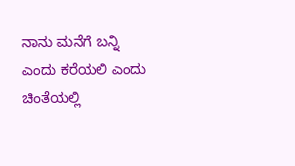ನಾನು ಮನೆಗೆ ಬನ್ನಿ ಎಂದು ಕರೆಯಲಿ ಎಂದು ಚಿಂತೆಯಲ್ಲಿ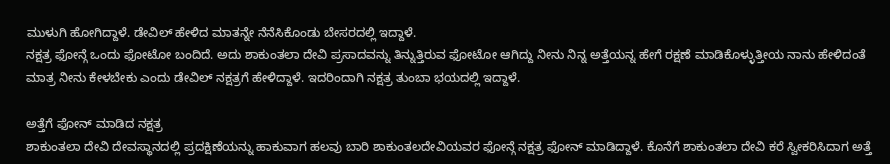ಮುಳುಗಿ ಹೋಗಿದ್ದಾಳೆ. ಡೇವಿಲ್ ಹೇಳಿದ ಮಾತನ್ನೇ ನೆನೆಸಿಕೊಂಡು ಬೇಸರದಲ್ಲಿ ಇದ್ದಾಳೆ.
ನಕ್ಷತ್ರ ಫೋನ್ಗೆ ಒಂದು ಫೋಟೋ ಬಂದಿದೆ. ಅದು ಶಾಕುಂತಲಾ ದೇವಿ ಪ್ರಸಾದವನ್ನು ತಿನ್ನುತ್ತಿರುವ ಫೋಟೋ ಆಗಿದ್ದು ನೀನು ನಿನ್ನ ಅತ್ತೆಯನ್ನ ಹೇಗೆ ರಕ್ಷಣೆ ಮಾಡಿಕೊಳ್ಳುತ್ತೀಯ ನಾನು ಹೇಳಿದಂತೆ ಮಾತ್ರ ನೀನು ಕೇಳಬೇಕು ಎಂದು ಡೇವಿಲ್ ನಕ್ಷತ್ರಗೆ ಹೇಳಿದ್ದಾಳೆ. ಇದರಿಂದಾಗಿ ನಕ್ಷತ್ರ ತುಂಬಾ ಭಯದಲ್ಲಿ ಇದ್ದಾಳೆ.

ಅತ್ತೆಗೆ ಫೋನ್ ಮಾಡಿದ ನಕ್ಷತ್ರ
ಶಾಕುಂತಲಾ ದೇವಿ ದೇವಸ್ಥಾನದಲ್ಲಿ ಪ್ರದಕ್ಷಿಣೆಯನ್ನು ಹಾಕುವಾಗ ಹಲವು ಬಾರಿ ಶಾಕುಂತಲದೇವಿಯವರ ಫೋನ್ಗೆ ನಕ್ಷತ್ರ ಫೋನ್ ಮಾಡಿದ್ದಾಳೆ. ಕೊನೆಗೆ ಶಾಕುಂತಲಾ ದೇವಿ ಕರೆ ಸ್ವೀಕರಿಸಿದಾಗ ಅತ್ತೆ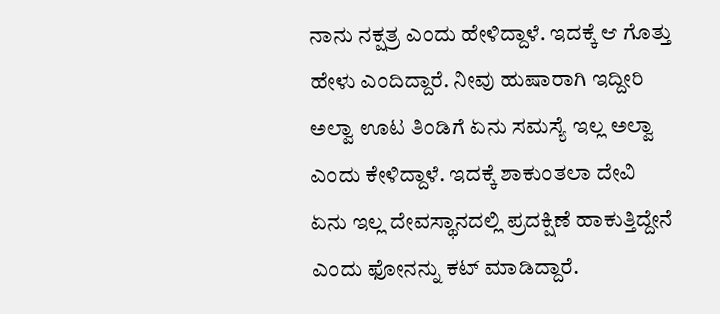ನಾನು ನಕ್ಷತ್ರ ಎಂದು ಹೇಳಿದ್ದಾಳೆ. ಇದಕ್ಕೆ ಆ ಗೊತ್ತು ಹೇಳು ಎಂದಿದ್ದಾರೆ. ನೀವು ಹುಷಾರಾಗಿ ಇದ್ದೀರಿ ಅಲ್ವಾ ಊಟ ತಿಂಡಿಗೆ ಏನು ಸಮಸ್ಯೆ ಇಲ್ಲ ಅಲ್ವಾ ಎಂದು ಕೇಳಿದ್ದಾಳೆ. ಇದಕ್ಕೆ ಶಾಕುಂತಲಾ ದೇವಿ ಏನು ಇಲ್ಲ ದೇವಸ್ಥಾನದಲ್ಲಿ ಪ್ರದಕ್ಷಿಣೆ ಹಾಕುತ್ತಿದ್ದೇನೆ ಎಂದು ಫೋನನ್ನು ಕಟ್ ಮಾಡಿದ್ದಾರೆ.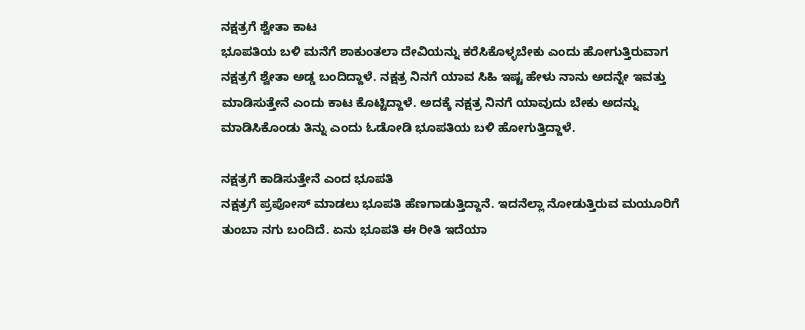ನಕ್ಷತ್ರಗೆ ಶ್ವೇತಾ ಕಾಟ
ಭೂಪತಿಯ ಬಳಿ ಮನೆಗೆ ಶಾಕುಂತಲಾ ದೇವಿಯನ್ನು ಕರೆಸಿಕೊಳ್ಳಬೇಕು ಎಂದು ಹೋಗುತ್ತಿರುವಾಗ ನಕ್ಷತ್ರಗೆ ಶ್ವೇತಾ ಅಡ್ಡ ಬಂದಿದ್ದಾಳೆ. ನಕ್ಷತ್ರ ನಿನಗೆ ಯಾವ ಸಿಹಿ ಇಷ್ಟ ಹೇಳು ನಾನು ಅದನ್ನೇ ಇವತ್ತು ಮಾಡಿಸುತ್ತೇನೆ ಎಂದು ಕಾಟ ಕೊಟ್ಟಿದ್ದಾಳೆ. ಅದಕ್ಕೆ ನಕ್ಷತ್ರ ನಿನಗೆ ಯಾವುದು ಬೇಕು ಅದನ್ನು ಮಾಡಿಸಿಕೊಂಡು ತಿನ್ನು ಎಂದು ಓಡೋಡಿ ಭೂಪತಿಯ ಬಳಿ ಹೋಗುತ್ತಿದ್ದಾಳೆ.

ನಕ್ಷತ್ರಗೆ ಕಾಡಿಸುತ್ತೇನೆ ಎಂದ ಭೂಪತಿ
ನಕ್ಷತ್ರಗೆ ಪ್ರಪೋಸ್ ಮಾಡಲು ಭೂಪತಿ ಹೆಣಗಾಡುತ್ತಿದ್ದಾನೆ. ಇದನೆಲ್ಲಾ ನೋಡುತ್ತಿರುವ ಮಯೂರಿಗೆ ತುಂಬಾ ನಗು ಬಂದಿದೆ. ಏನು ಭೂಪತಿ ಈ ರೀತಿ ಇದೆಯಾ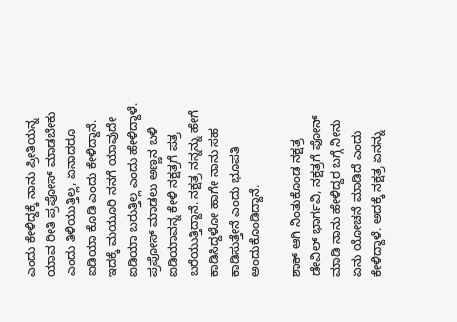ಎಂದು ಕೇಳಿದ್ದಕ್ಕೆ ನಾನು ಪ್ರೀತಿಯನ್ನ ಯಾವ ರೀತಿ ಪ್ರಪೋಸ್ ಮಾಡಬೇಕು ಎಂದು ತಿಳಿಯುತ್ತಿಲ್ಲ, ಏನಾದರೂ ಐಡಿಯಾ ಕೊಡಿ ಎಂದು ಕೇಳಿದ್ದಾನೆ. ಇದಕ್ಕೆ ಮಯೂರಿ ನನಗೆ ಯಾವುದೇ ಐಡಿಯಾ ಬರುತ್ತಿಲ್ಲ ಎಂದು ಹೇಳಿದ್ದಾಳೆ. ಪ್ರಪೋಸ್ ಮಾಡಲು ಅಣ್ಣನ ಬಳಿ ಐಡಿಯಾವನ್ನ ಕೇಳಿ ನಕ್ಷತ್ರಗೆ ಪತ್ರ ಬರೆಯುತ್ತಿದ್ದಾನೆ. ನಕ್ಷತ್ರ ನನ್ನನ್ನು ಹೇಗೆ ಕಾಡಿಸಿದ್ದಳೋ ಹಾಗೇ ನಾನು ಸಹ ಕಾಡಿಸುತ್ತೇನೆ ಎಂದು ಭೂಪತಿ ಅಂದುಕೊಂಡಿದ್ದಾನೆ.

ಶಾಕ್ ಆಗಿ ನಿಂತುಕೊಂಡ ನಕ್ಷತ್ರ
ಡೇವಿಲ್ ಭಾರ್ಗವಿ, ನಕ್ಷತ್ರಗೆ ಫೋನ್ ಮಾಡಿ ನಾನು ಹೇಳಿದ್ದರ ಬಗ್ಗೆ ನೀನು ಏನು ಯೋಚನೆ ಮಾಡಿದೆ ಎಂದು ಕೇಳಿದ್ದಾಳೆ. ಅದಕ್ಕೆ ನಕ್ಷತ್ರ ಏನನ್ನು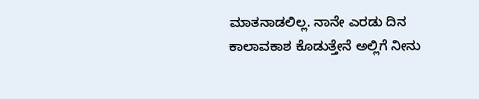ಮಾತನಾಡಲಿಲ್ಲ. ನಾನೇ ಎರಡು ದಿನ ಕಾಲಾವಕಾಶ ಕೊಡುತ್ತೇನೆ ಅಲ್ಲಿಗೆ ನೀನು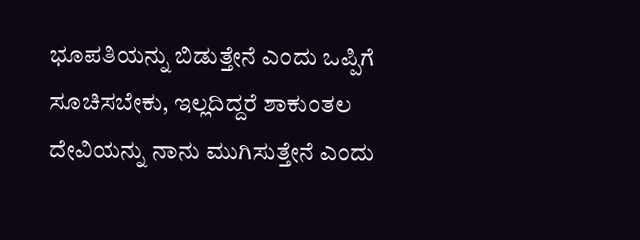ಭೂಪತಿಯನ್ನು ಬಿಡುತ್ತೇನೆ ಎಂದು ಒಪ್ಪಿಗೆ ಸೂಚಿಸಬೇಕು, ಇಲ್ಲದಿದ್ದರೆ ಶಾಕುಂತಲ ದೇವಿಯನ್ನು ನಾನು ಮುಗಿಸುತ್ತೇನೆ ಎಂದು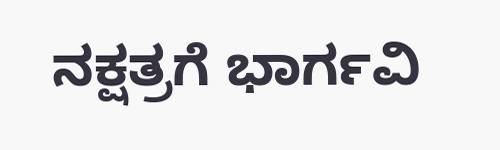ನಕ್ಷತ್ರಗೆ ಭಾರ್ಗವಿ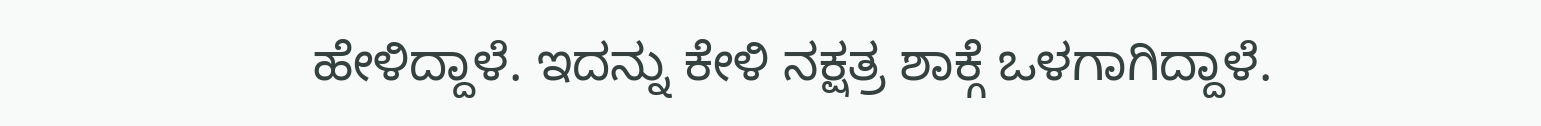ಹೇಳಿದ್ದಾಳೆ. ಇದನ್ನು ಕೇಳಿ ನಕ್ಷತ್ರ ಶಾಕ್ಗೆ ಒಳಗಾಗಿದ್ದಾಳೆ.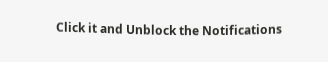Click it and Unblock the Notifications